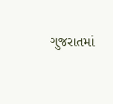ગુજરાતમાં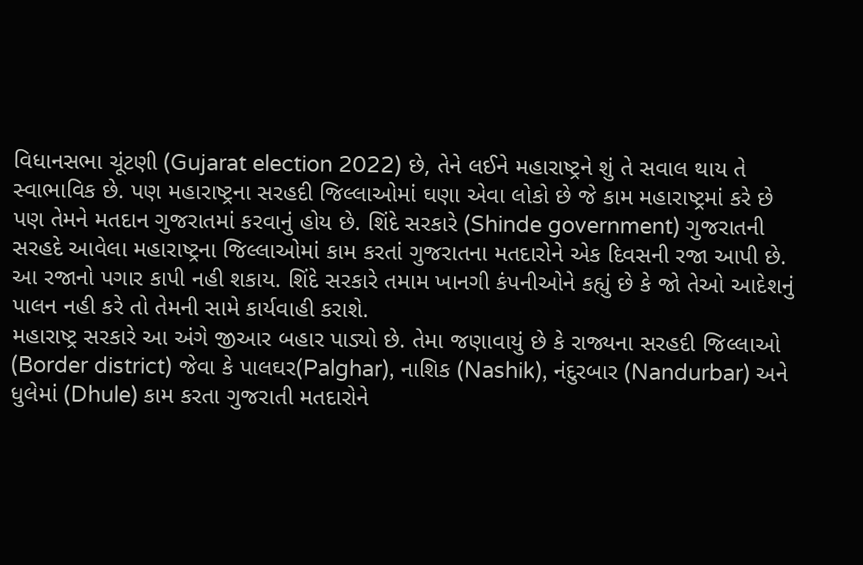વિધાનસભા ચૂંટણી (Gujarat election 2022) છે, તેને લઈને મહારાષ્ટ્રને શું તે સવાલ થાય તે સ્વાભાવિક છે. પણ મહારાષ્ટ્રના સરહદી જિલ્લાઓમાં ઘણા એવા લોકો છે જે કામ મહારાષ્ટ્રમાં કરે છે પણ તેમને મતદાન ગુજરાતમાં કરવાનું હોય છે. શિંદે સરકારે (Shinde government) ગુજરાતની સરહદે આવેલા મહારાષ્ટ્રના જિલ્લાઓમાં કામ કરતાં ગુજરાતના મતદારોને એક દિવસની રજા આપી છે. આ રજાનો પગાર કાપી નહી શકાય. શિંદે સરકારે તમામ ખાનગી કંપનીઓને કહ્યું છે કે જો તેઓ આદેશનું પાલન નહી કરે તો તેમની સામે કાર્યવાહી કરાશે.
મહારાષ્ટ્ર સરકારે આ અંગે જીઆર બહાર પાડ્યો છે. તેમા જણાવાયું છે કે રાજ્યના સરહદી જિલ્લાઓ (Border district) જેવા કે પાલઘર(Palghar), નાશિક (Nashik), નંદુરબાર (Nandurbar) અને ધુલેમાં (Dhule) કામ કરતા ગુજરાતી મતદારોને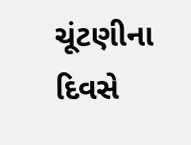ચૂંટણીના દિવસે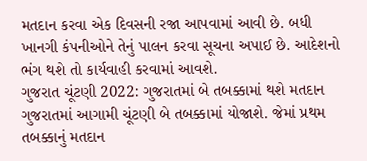મતદાન કરવા એક દિવસની રજા આપવામાં આવી છે. બધી ખાનગી કંપનીઓને તેનું પાલન કરવા સૂચના અપાઈ છે. આદેશનો ભંગ થશે તો કાર્યવાહી કરવામાં આવશે.
ગુજરાત ચૂંટણી 2022: ગુજરાતમાં બે તબક્કામાં થશે મતદાન
ગુજરાતમાં આગામી ચૂંટણી બે તબક્કામાં યોજાશે. જેમાં પ્રથમ તબક્કાનું મતદાન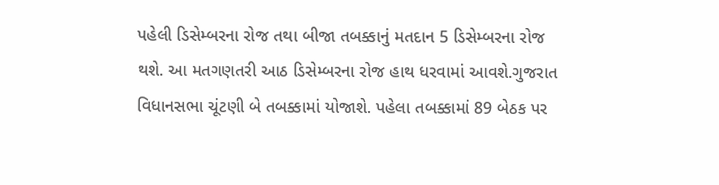પહેલી ડિસેમ્બરના રોજ તથા બીજા તબક્કાનું મતદાન 5 ડિસેમ્બરના રોજ થશે. આ મતગણતરી આઠ ડિસેમ્બરના રોજ હાથ ધરવામાં આવશે.ગુજરાત વિધાનસભા ચૂંટણી બે તબક્કામાં યોજાશે. પહેલા તબક્કામાં 89 બેઠક પર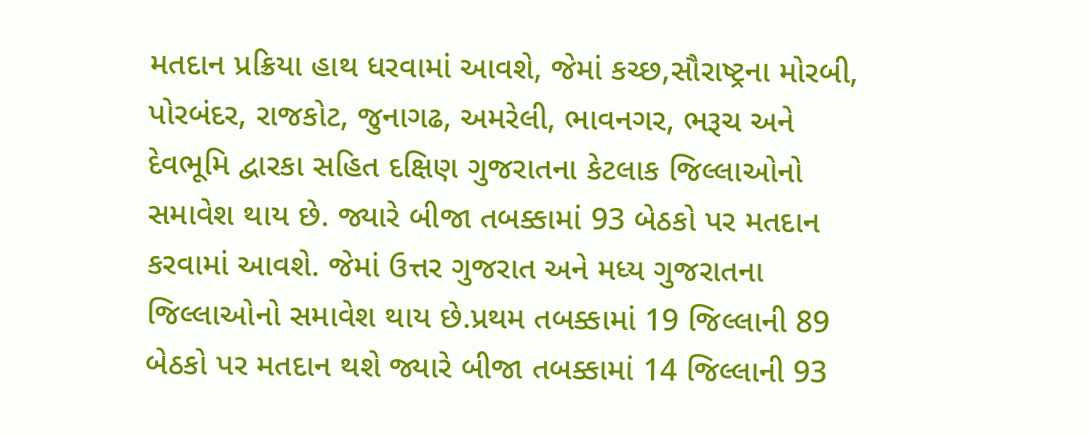મતદાન પ્રક્રિયા હાથ ધરવામાં આવશે, જેમાં કચ્છ,સૌરાષ્ટ્રના મોરબી, પોરબંદર, રાજકોટ, જુનાગઢ, અમરેલી, ભાવનગર, ભરૂચ અને દેવભૂમિ દ્વારકા સહિત દક્ષિણ ગુજરાતના કેટલાક જિલ્લાઓનો સમાવેશ થાય છે. જ્યારે બીજા તબક્કામાં 93 બેઠકો પર મતદાન કરવામાં આવશે. જેમાં ઉત્તર ગુજરાત અને મધ્ય ગુજરાતના જિલ્લાઓનો સમાવેશ થાય છે.પ્રથમ તબક્કામાં 19 જિલ્લાની 89 બેઠકો પર મતદાન થશે જ્યારે બીજા તબક્કામાં 14 જિલ્લાની 93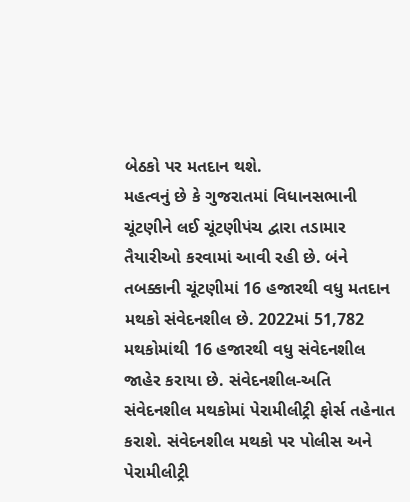બેઠકો પર મતદાન થશે.
મહત્વનું છે કે ગુજરાતમાં વિધાનસભાની ચૂંટણીને લઈ ચૂંટણીપંચ દ્વારા તડામાર તૈયારીઓ કરવામાં આવી રહી છે. બંને તબક્કાની ચૂંટણીમાં 16 હજારથી વધુ મતદાન મથકો સંવેદનશીલ છે. 2022માં 51,782 મથકોમાંથી 16 હજારથી વધુ સંવેદનશીલ જાહેર કરાયા છે. સંવેદનશીલ-અતિ સંવેદનશીલ મથકોમાં પેરામીલીટ્રી ફોર્સ તહેનાત કરાશે. સંવેદનશીલ મથકો પર પોલીસ અને પેરામીલીટ્રી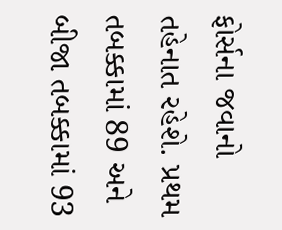ફોર્સના જવાનો તહેનાત રહેશે. પ્રથમ તબક્કામાં 89 અને બીજા તબક્કામાં 93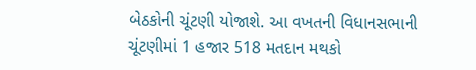બેઠકોની ચૂંટણી યોજાશે. આ વખતની વિધાનસભાની ચૂંટણીમાં 1 હજાર 518 મતદાન મથકો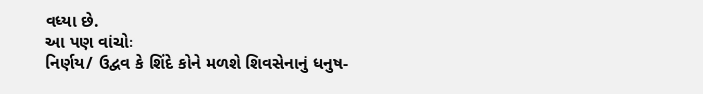વધ્યા છે.
આ પણ વાંચોઃ
નિર્ણય/ ઉદ્વવ કે શિંદે કોને મળશે શિવસેનાનું ધનુષ-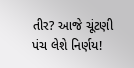તીર? આજે ચૂંટણી પંચ લેશે નિર્ણય!